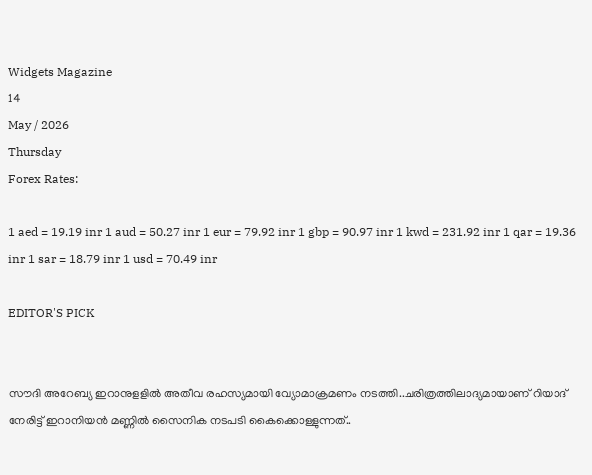Widgets Magazine
14
May / 2026
Thursday
Forex Rates:

1 aed = 19.19 inr 1 aud = 50.27 inr 1 eur = 79.92 inr 1 gbp = 90.97 inr 1 kwd = 231.92 inr 1 qar = 19.36 inr 1 sar = 18.79 inr 1 usd = 70.49 inr

EDITOR'S PICK


സൗദി അറേബ്യ ഇറാനുളളിൽ അതീവ രഹസ്യമായി വ്യോമാക്രമണം നടത്തി..ചരിത്രത്തിലാദ്യമായാണ് റിയാദ് നേരിട്ട് ഇറാനിയൻ മണ്ണിൽ സൈനിക നടപടി കൈക്കൊള്ളുന്നത്..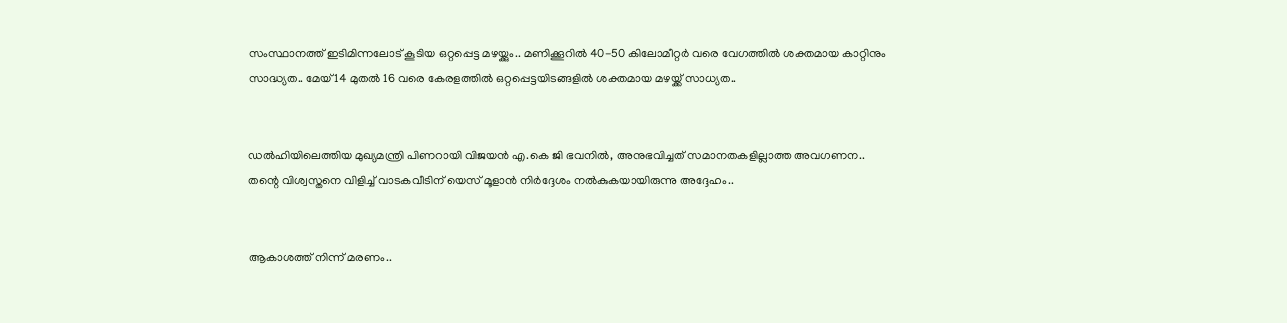സംസ്ഥാനത്ത് ഇടിമിന്നലോട് കൂടിയ ഒറ്റപ്പെട്ട മഴയ്ക്കും.. മണിക്കൂറിൽ 40-50 കിലോമീറ്റർ വരെ വേഗത്തിൽ ശക്തമായ കാറ്റിനും സാദ്ധ്യത.. മേയ് 14 മുതൽ 16 വരെ കേരളത്തിൽ ഒറ്റപ്പെട്ടയിടങ്ങളിൽ ശക്തമായ മഴയ്ക്ക് സാധ്യത..


ഡൽഹിയിലെത്തിയ മുഖ്യമന്ത്രി പിണറായി വിജയൻ എ.കെ ജി ഭവനിൽ, അനുഭവിച്ചത് സമാനതകളില്ലാത്ത അവഗണന.. തന്റെ വിശ്വസ്തനെ വിളിച്ച് വാടകവീടിന് യെസ് മൂളാൻ നിർദ്ദേശം നൽകുകയായിരുന്നു അദ്ദേഹം..


ആകാശത്ത് നിന്ന് മരണം..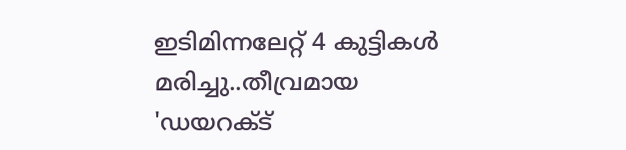ഇടിമിന്നലേറ്റ് 4 കുട്ടികൾ മരിച്ചു..തീവ്രമായ 'ഡയറക്ട്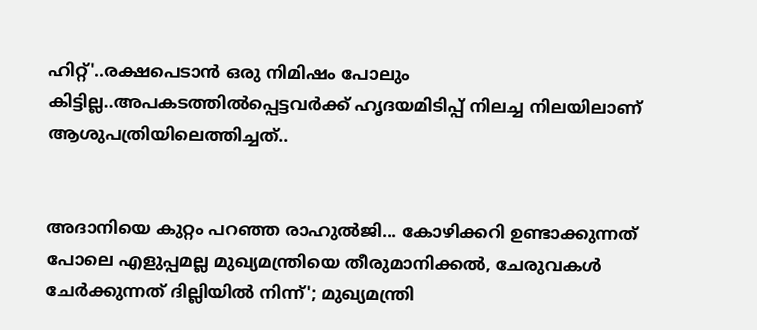ഹിറ്റ്'..രക്ഷപെടാൻ ഒരു നിമിഷം പോലും കിട്ടില്ല..അപകടത്തില്‍പ്പെട്ടവര്‍ക്ക് ഹൃദയമിടിപ്പ് നിലച്ച നിലയിലാണ് ആശുപത്രിയിലെത്തിച്ചത്..


അദാനിയെ കുറ്റം പറഞ്ഞ രാഹുൽജി... കോഴിക്കറി ഉണ്ടാക്കുന്നത് പോലെ എളുപ്പമല്ല മുഖ്യമന്ത്രിയെ തീരുമാനിക്കൽ, ചേരുവകൾ ചേർക്കുന്നത് ദില്ലിയിൽ നിന്ന്'; മുഖ്യമന്ത്രി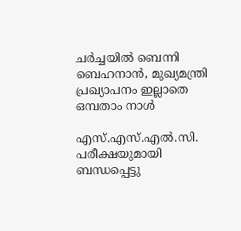ചർച്ചയിൽ ബെന്നി ബെഹനാൻ, മുഖ്യമന്ത്രി പ്രഖ്യാപനം ഇല്ലാതെ ഒമ്പതാം നാൾ

എസ്.എസ്.എല്‍.സി. പരീക്ഷയുമായി ബന്ധപ്പെട്ടു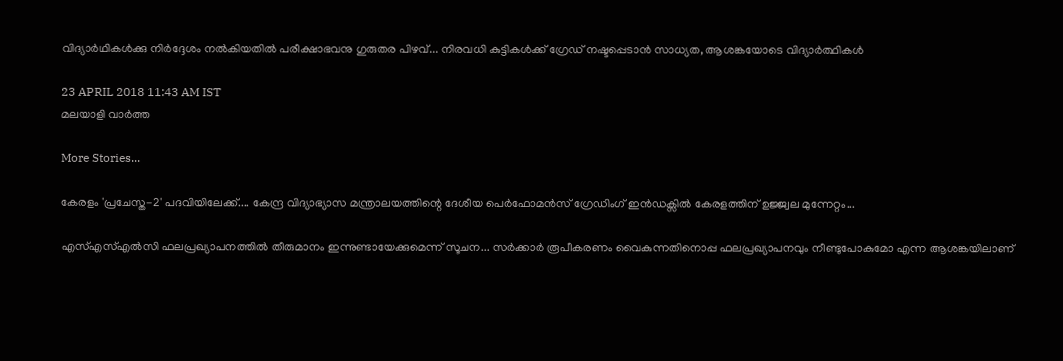വിദ്യാര്‍ഥികള്‍ക്കു നിര്‍ദ്ദേശം നല്‍കിയതില്‍ പരീക്ഷാഭവനു ഗുരുതര പിഴവ്... നിരവധി കുട്ടികള്‍ക്ക് ഗ്രേഡ് നഷ്ടപ്പെടാന്‍ സാധ്യത, ആശങ്കയോടെ വിദ്യാര്‍ത്ഥികള്‍

23 APRIL 2018 11:43 AM IST
മലയാളി വാര്‍ത്ത

More Stories...

കേരളം 'പ്രചേസ്ത-2' പദവിയിലേക്ക്.... കേന്ദ്ര വിദ്യാഭ്യാസ മന്ത്രാലയത്തിന്റെ ദേശീയ പെർഫോമൻസ് ഗ്രേഡിംഗ് ഇൻഡക്സിൽ കേരളത്തിന് ഉജ്ജ്വല മുന്നേറ്റം...

എസ്എസ്എൽസി ഫലപ്രഖ്യാപനത്തിൽ തീരുമാനം ഇന്നുണ്ടായേക്കുമെന്ന് സൂചന... സർക്കാർ രൂപീകരണം വൈകുന്നതിനൊപ്പ ഫലപ്രഖ്യാപനവും നീണ്ടുപോകുമോ എന്ന ആശങ്കയിലാണ്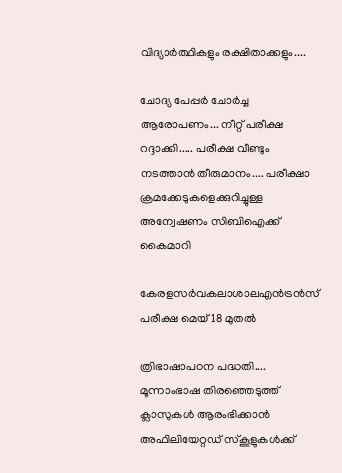വിദ്യാർത്ഥികളും രക്ഷിതാക്കളും....

ചോദ്യ പേപ്പർ ചോർച്ച ആരോപണം... നീറ്റ് പരീക്ഷ റദ്ദാക്കി..... പരീക്ഷ വീണ്ടും നടത്താൻ തീരുമാനം.... പരീക്ഷാ ക്രമക്കേടുകളെക്കുറിച്ചുള്ള അന്വേഷണം സിബിഐക്ക് കൈമാറി

കേരളസർവകലാശാലഎൻട്രൻസ് പരീക്ഷ മെയ് 18 മുതല്‍

ത്രിഭാഷാപഠന പദ്ധതി.... മൂന്നാംഭാഷ തിരഞ്ഞെടുത്ത് ക്ലാസുകൾ ആരംഭിക്കാൻ അഫിലിയേറ്റഡ് സ്‌കൂളുകൾക്ക്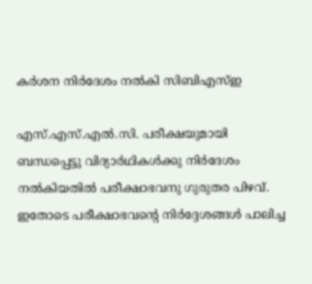കർശന നിർദേശം നൽകി സിബിഎസ്ഇ

എസ്.എസ്.എല്‍.സി. പരീക്ഷയുമായി ബന്ധപ്പെട്ടു വിദ്യാര്‍ഥികള്‍ക്കു നിര്‍ദേശം നല്‍കിയതില്‍ പരീക്ഷാഭവനു ഗുരുതര പിഴവ്. ഇതോടെ പരീക്ഷാഭവന്റെ നിര്‍ദ്ദേശങ്ങള്‍ പാലിച്ച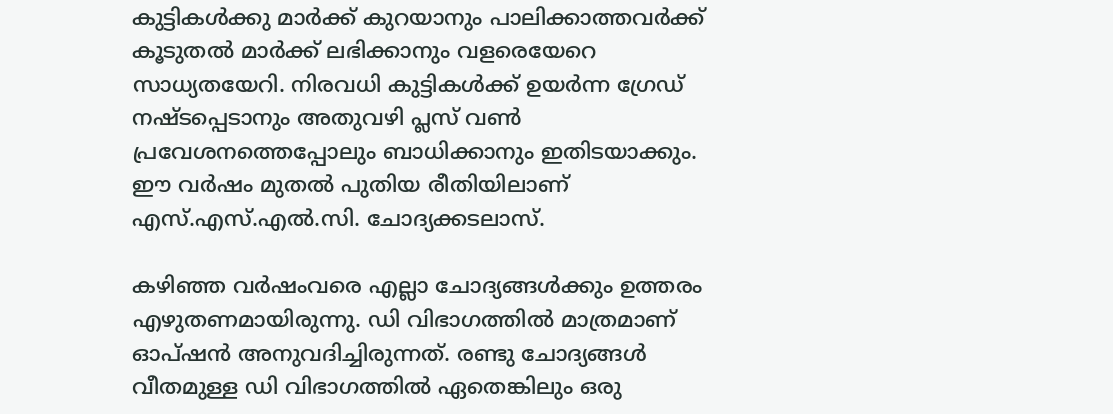കുട്ടികള്‍ക്കു മാര്‍ക്ക് കുറയാനും പാലിക്കാത്തവര്‍ക്ക് കൂടുതല്‍ മാര്‍ക്ക് ലഭിക്കാനും വളരെയേറെ സാധ്യതയേറി. നിരവധി കുട്ടികള്‍ക്ക് ഉയര്‍ന്ന ഗ്രേഡ് നഷ്ടപ്പെടാനും അതുവഴി പ്ലസ് വണ്‍ പ്രവേശനത്തെപ്പോലും ബാധിക്കാനും ഇതിടയാക്കും. ഈ വര്‍ഷം മുതല്‍ പുതിയ രീതിയിലാണ് എസ്.എസ്.എല്‍.സി. ചോദ്യക്കടലാസ്.

കഴിഞ്ഞ വര്‍ഷംവരെ എല്ലാ ചോദ്യങ്ങള്‍ക്കും ഉത്തരം എഴുതണമായിരുന്നു. ഡി വിഭാഗത്തില്‍ മാത്രമാണ് ഓപ്ഷന്‍ അനുവദിച്ചിരുന്നത്. രണ്ടു ചോദ്യങ്ങള്‍ വീതമുള്ള ഡി വിഭാഗത്തില്‍ ഏതെങ്കിലും ഒരു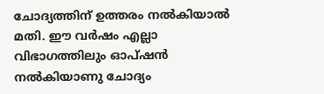ചോദ്യത്തിന് ഉത്തരം നല്‍കിയാല്‍ മതി. ഈ വര്‍ഷം എല്ലാ വിഭാഗത്തിലും ഓപ്ഷന്‍ നല്‍കിയാണു ചോദ്യം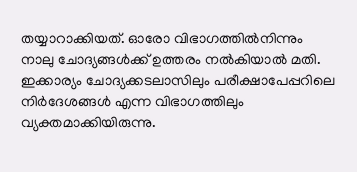തയ്യാറാക്കിയത്. ഓരോ വിഭാഗത്തില്‍നിന്നും നാലു ചോദ്യങ്ങള്‍ക്ക് ഉത്തരം നല്‍കിയാല്‍ മതി. ഇക്കാര്യം ചോദ്യക്കടലാസിലും പരീക്ഷാപേപ്പറിലെ നിര്‍ദേശങ്ങള്‍ എന്ന വിഭാഗത്തിലും വ്യക്തമാക്കിയിരുന്നു.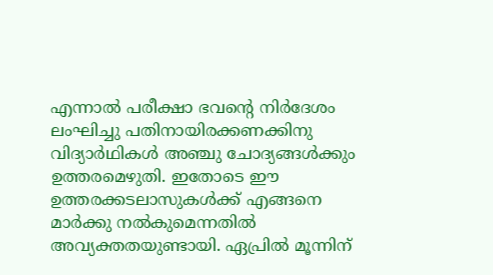എന്നാല്‍ പരീക്ഷാ ഭവന്റെ നിര്‍ദേശം ലംഘിച്ചു പതിനായിരക്കണക്കിനു വിദ്യാര്‍ഥികള്‍ അഞ്ചു ചോദ്യങ്ങള്‍ക്കും ഉത്തരമെഴുതി. ഇതോടെ ഈ ഉത്തരക്കടലാസുകള്‍ക്ക് എങ്ങനെ മാര്‍ക്കു നല്‍കുമെന്നതില്‍ അവ്യക്തതയുണ്ടായി. ഏപ്രില്‍ മൂന്നിന്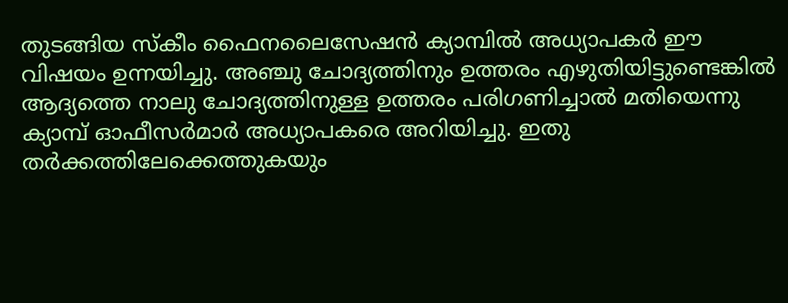തുടങ്ങിയ സ്‌കീം ഫൈനലൈസേഷന്‍ ക്യാമ്പില്‍ അധ്യാപകര്‍ ഈ വിഷയം ഉന്നയിച്ചു. അഞ്ചു ചോദ്യത്തിനും ഉത്തരം എഴുതിയിട്ടുണ്ടെങ്കില്‍ ആദ്യത്തെ നാലു ചോദ്യത്തിനുള്ള ഉത്തരം പരിഗണിച്ചാല്‍ മതിയെന്നു ക്യാമ്പ് ഓഫീസര്‍മാര്‍ അധ്യാപകരെ അറിയിച്ചു. ഇതു തര്‍ക്കത്തിലേക്കെത്തുകയും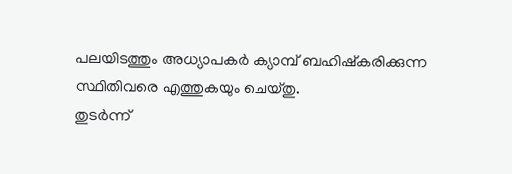പലയിടത്തും അധ്യാപകര്‍ ക്യാമ്പ് ബഹിഷ്‌കരിക്കുന്ന സ്ഥിതിവരെ എത്തുകയും ചെയ്തു.
തുടര്‍ന്ന്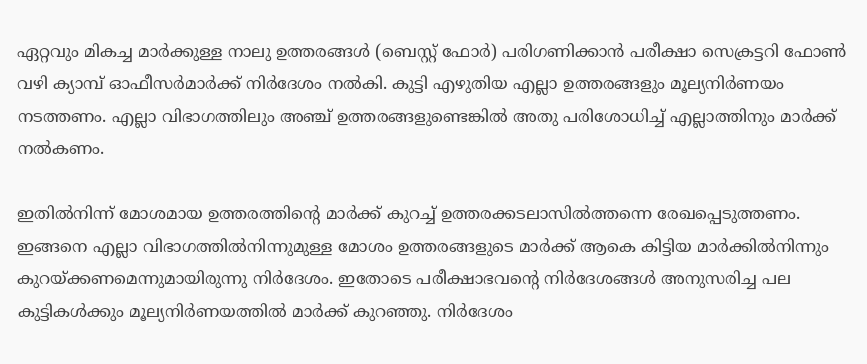ഏറ്റവും മികച്ച മാര്‍ക്കുള്ള നാലു ഉത്തരങ്ങള്‍ (ബെസ്റ്റ് ഫോര്‍) പരിഗണിക്കാന്‍ പരീക്ഷാ സെക്രട്ടറി ഫോണ്‍ വഴി ക്യാമ്പ് ഓഫീസര്‍മാര്‍ക്ക് നിര്‍ദേശം നല്‍കി. കുട്ടി എഴുതിയ എല്ലാ ഉത്തരങ്ങളും മൂല്യനിര്‍ണയം നടത്തണം. എല്ലാ വിഭാഗത്തിലും അഞ്ച് ഉത്തരങ്ങളുണ്ടെങ്കില്‍ അതു പരിശോധിച്ച് എല്ലാത്തിനും മാര്‍ക്ക് നല്‍കണം.

ഇതില്‍നിന്ന് മോശമായ ഉത്തരത്തിന്റെ മാര്‍ക്ക് കുറച്ച് ഉത്തരക്കടലാസില്‍ത്തന്നെ രേഖപ്പെടുത്തണം. ഇങ്ങനെ എല്ലാ വിഭാഗത്തില്‍നിന്നുമുള്ള മോശം ഉത്തരങ്ങളുടെ മാര്‍ക്ക് ആകെ കിട്ടിയ മാര്‍ക്കില്‍നിന്നും കുറയ്ക്കണമെന്നുമായിരുന്നു നിര്‍ദേശം. ഇതോടെ പരീക്ഷാഭവന്റെ നിര്‍ദേശങ്ങള്‍ അനുസരിച്ച പല കുട്ടികള്‍ക്കും മൂല്യനിര്‍ണയത്തില്‍ മാര്‍ക്ക് കുറഞ്ഞു. നിര്‍ദേശം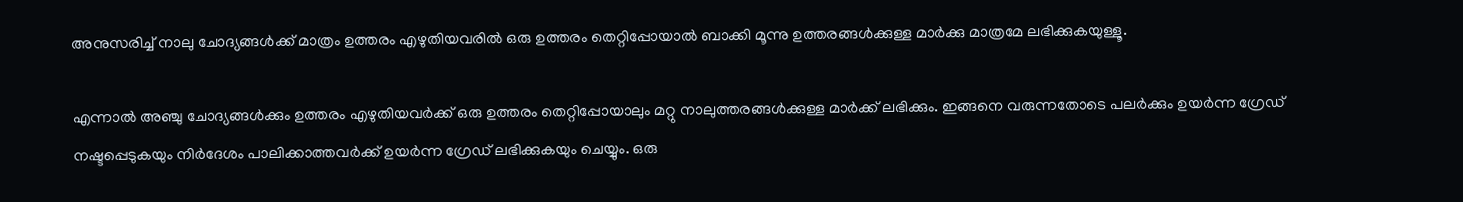അനുസരിച്ച് നാലു ചോദ്യങ്ങള്‍ക്ക് മാത്രം ഉത്തരം എഴുതിയവരില്‍ ഒരു ഉത്തരം തെറ്റിപ്പോയാല്‍ ബാക്കി മൂന്നു ഉത്തരങ്ങള്‍ക്കുള്ള മാര്‍ക്കു മാത്രമേ ലഭിക്കുകയുള്ളൂ.

എന്നാല്‍ അഞ്ചു ചോദ്യങ്ങള്‍ക്കും ഉത്തരം എഴുതിയവര്‍ക്ക് ഒരു ഉത്തരം തെറ്റിപ്പോയാലും മറ്റു നാലുത്തരങ്ങള്‍ക്കുള്ള മാര്‍ക്ക് ലഭിക്കും. ഇങ്ങനെ വരുന്നതോടെ പലര്‍ക്കും ഉയര്‍ന്ന ഗ്രേഡ് നഷ്ടപ്പെടുകയും നിര്‍ദേശം പാലിക്കാത്തവര്‍ക്ക് ഉയര്‍ന്ന ഗ്രേഡ് ലഭിക്കുകയും ചെയ്യും. ഒരു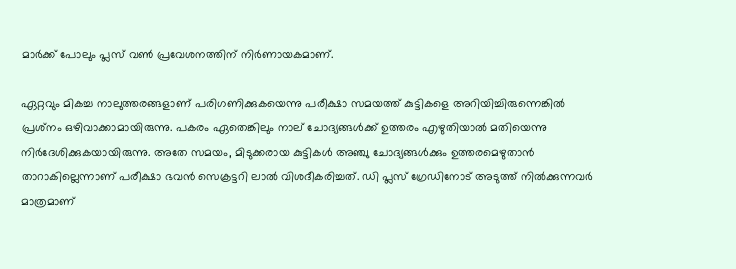മാര്‍ക്ക് പോലും പ്ലസ് വണ്‍ പ്രവേശനത്തിന് നിര്‍ണായകമാണ്.

ഏറ്റവും മികച്ച നാലുത്തരങ്ങളാണ് പരിഗണിക്കുകയെന്നു പരീക്ഷാ സമയത്ത് കുട്ടികളെ അറിയിച്ചിരുന്നെങ്കില്‍ പ്രശ്‌നം ഒഴിവാക്കാമായിരുന്നു. പകരം ഏതെങ്കിലും നാല് ചോദ്യങ്ങള്‍ക്ക് ഉത്തരം എഴുതിയാല്‍ മതിയെന്നു നിര്‍ദേശിക്കുകയായിരുന്നു. അതേ സമയം, മിടുക്കരായ കുട്ടികള്‍ അഞ്ചു ചോദ്യങ്ങള്‍ക്കും ഉത്തരമെഴുതാന്‍ താറാകില്ലെന്നാണ് പരീക്ഷാ ഭവന്‍ സെക്രട്ടറി ലാല്‍ വിശദീകരിച്ചത്. ഡി പ്ലസ് ഗ്രേഡിനോട് അടുത്ത് നില്‍ക്കുന്നവര്‍ മാത്രമാണ്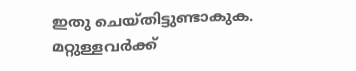ഇതു ചെയ്തിട്ടുണ്ടാകുക. മറ്റുള്ളവര്‍ക്ക്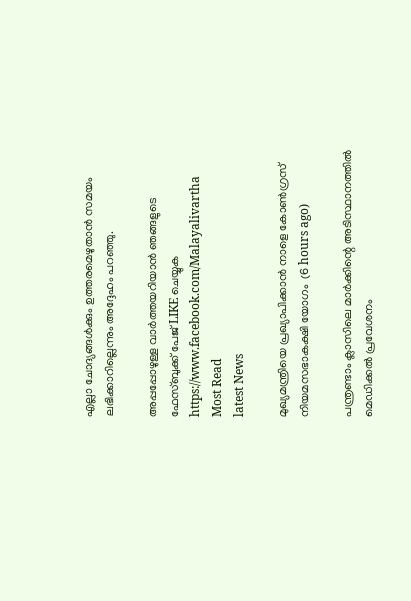എല്ലാ ചോദ്യങ്ങള്‍ക്കും ഉത്തരമെഴുതാന്‍ സമയം ലഭിക്കാറില്ലെന്നും അദ്ദേഹം പറഞ്ഞു.

അപ്പപ്പോഴുള്ള വാര്‍ത്തയറിയാന്‍ ഞങ്ങളുടെ ഫേസ്‌ബുക്ക്‌ പേജ് LIKE ചെയ്യുക
https://www.facebook.com/Malayalivartha
Most Read
latest News

മുഖ്യമന്ത്രിയെ പ്രഖ്യാപിക്കാന്‍ നാളെ കോണ്‍ഗ്രസ് നിയമസഭാകക്ഷി യോഗം  (6 hours ago)

പന്ത്രണ്ടാം ക്ലാസിലെ മാര്‍ക്കിന്റെ അടിസ്ഥാനത്തില്‍ മെഡിക്കല്‍ പ്രവേശനം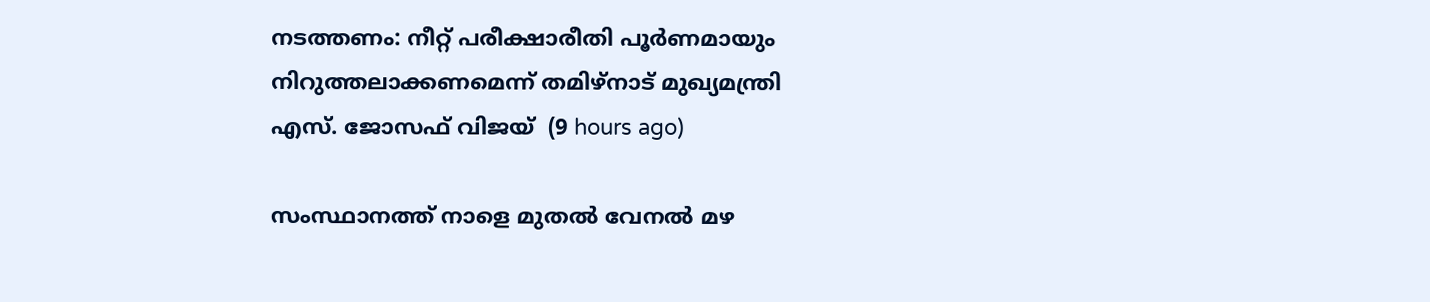നടത്തണം: നീറ്റ് പരീക്ഷാരീതി പൂര്‍ണമായും നിറുത്തലാക്കണമെന്ന് തമിഴ്‌നാട് മുഖ്യമന്ത്രി എസ്. ജോസഫ് വിജയ്  (9 hours ago)

സംസ്ഥാനത്ത് നാളെ മുതൽ വേനൽ മഴ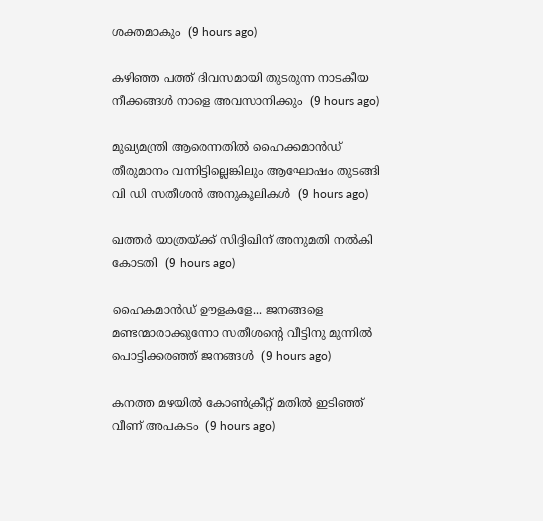ശക്തമാകും  (9 hours ago)

കഴിഞ്ഞ പത്ത് ദിവസമായി തുടരുന്ന നാടകീയ നീക്കങ്ങള്‍ നാളെ അവസാനിക്കും  (9 hours ago)

മുഖ്യമന്ത്രി ആരെന്നതിൽ ഹൈക്കമാൻഡ് തീരുമാനം വന്നിട്ടില്ലെങ്കിലും ആഘോഷം തുടങ്ങി വി ഡി സതീശൻ അനുകൂലികൾ  (9 hours ago)

ഖത്തര്‍ യാത്രയ്ക്ക് സിദ്ദിഖിന് അനുമതി നല്‍കി കോടതി  (9 hours ago)

ഹൈകമാൻഡ്‌ ഊളകളേ... ജനങ്ങളെ മണ്ടന്മാരാക്കുന്നോ സതീശന്റെ വീട്ടിനു മുന്നിൽ പൊട്ടിക്കരഞ്ഞ് ജനങ്ങൾ  (9 hours ago)

കനത്ത മഴയില്‍ കോണ്‍ക്രീറ്റ് മതില്‍ ഇടിഞ്ഞ് വീണ് അപകടം  (9 hours ago)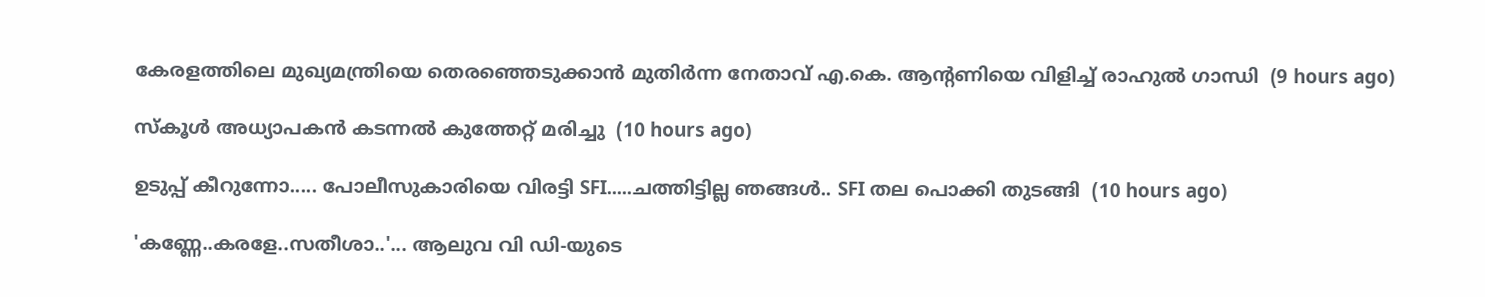കേരളത്തിലെ മുഖ്യമന്ത്രിയെ തെരഞ്ഞെടുക്കാൻ മുതിർന്ന നേതാവ് എ.കെ. ആന്റണിയെ വിളിച്ച് രാഹുൽ ഗാന്ധി  (9 hours ago)

സ്‌കൂള്‍ അധ്യാപകന്‍ കടന്നല്‍ കുത്തേറ്റ് മരിച്ചു  (10 hours ago)

ഉടുപ്പ് കീറുന്നോ..... പോലീസുകാരിയെ വിരട്ടി SFI.....ചത്തിട്ടില്ല ഞങ്ങൾ.. SFI തല പൊക്കി തുടങ്ങി  (10 hours ago)

'കണ്ണേ..കരളേ..സതീശാ..'... ആലുവ വി ഡി-യുടെ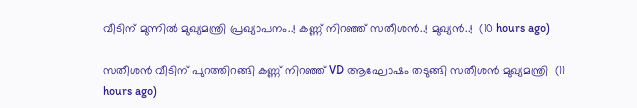വീടിന് മുന്നിൽ മുഖ്യമന്ത്രി പ്രഖ്യാപനം..! കണ്ണ് നിറഞ്ഞ് സതീശൻ..! മുഖ്യൻ..!  (10 hours ago)

സതീശൻ വീടിന് പുറത്തിറങ്ങി കണ്ണ് നിറഞ്ഞ് VD ആഘോഷം തടുങ്ങി സതീശൻ മുഖ്യമന്ത്രി  (11 hours ago)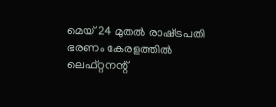മെയ് 24 മുതൽ രാഷ്‌ട്രപതി ഭരണം കേരളത്തിൽ ലെഫ്റ്റനന്റ്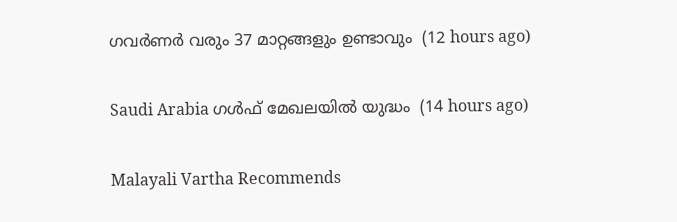ഗവർണർ വരും 37 മാറ്റങ്ങളും ഉണ്ടാവും  (12 hours ago)

Saudi Arabia ഗൾഫ് മേഖലയിൽ യുദ്ധം  (14 hours ago)

Malayali Vartha Recommends